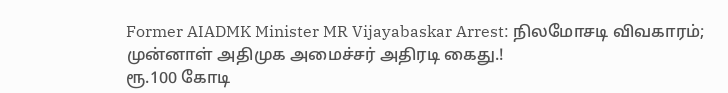Former AIADMK Minister MR Vijayabaskar Arrest: நிலமோசடி விவகாரம்; முன்னாள் அதிமுக அமைச்சர் அதிரடி கைது.!
ரூ.100 கோடி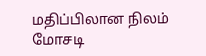மதிப்பிலான நிலம் மோசடி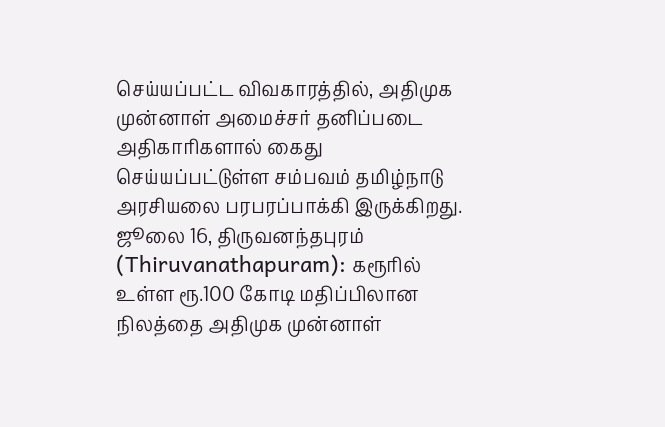செய்யப்பட்ட விவகாரத்தில், அதிமுக முன்னாள் அமைச்சர் தனிப்படை அதிகாரிகளால் கைது செய்யப்பட்டுள்ள சம்பவம் தமிழ்நாடு அரசியலை பரபரப்பாக்கி இருக்கிறது.
ஜூலை 16, திருவனந்தபுரம் (Thiruvanathapuram): கரூரில் உள்ள ரூ.100 கோடி மதிப்பிலான நிலத்தை அதிமுக முன்னாள்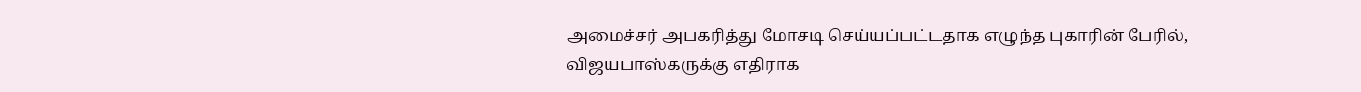அமைச்சர் அபகரித்து மோசடி செய்யப்பட்டதாக எழுந்த புகாரின் பேரில், விஜயபாஸ்கருக்கு எதிராக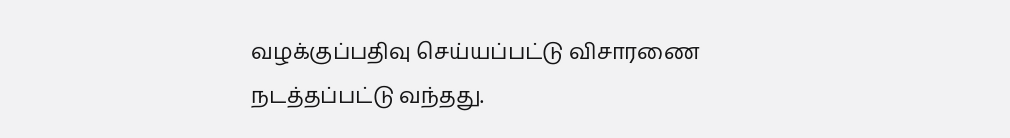வழக்குப்பதிவு செய்யப்பட்டு விசாரணை நடத்தப்பட்டு வந்தது.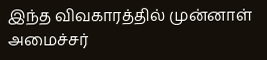இந்த விவகாரத்தில் முன்னாள் அமைச்சர்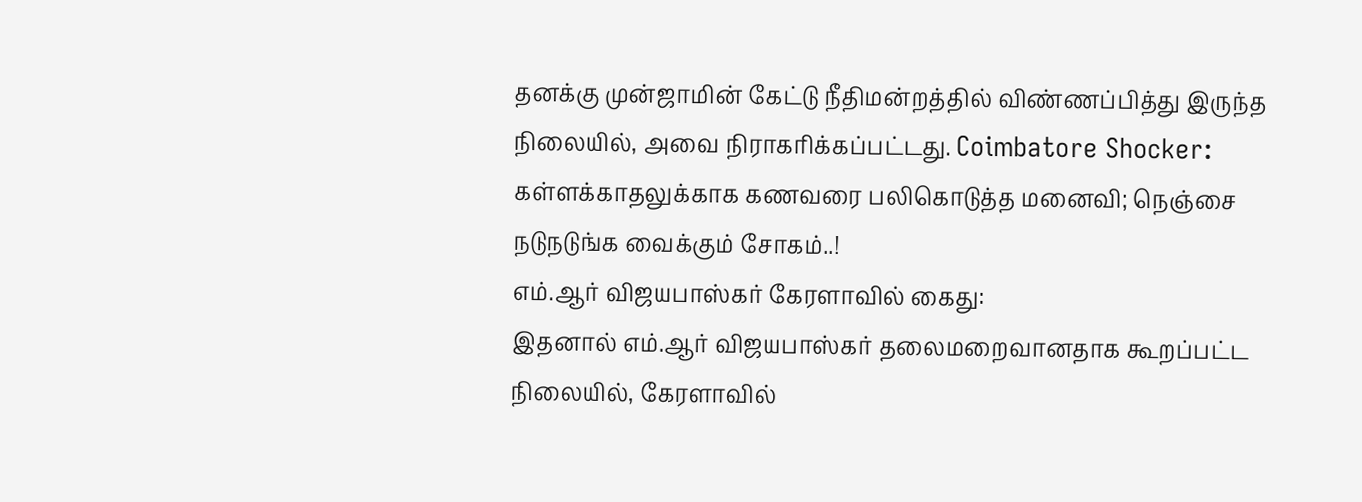தனக்கு முன்ஜாமின் கேட்டு நீதிமன்றத்தில் விண்ணப்பித்து இருந்த நிலையில், அவை நிராகரிக்கப்பட்டது. Coimbatore Shocker: கள்ளக்காதலுக்காக கணவரை பலிகொடுத்த மனைவி; நெஞ்சை நடுநடுங்க வைக்கும் சோகம்..!
எம்.ஆர் விஜயபாஸ்கர் கேரளாவில் கைது:
இதனால் எம்.ஆர் விஜயபாஸ்கர் தலைமறைவானதாக கூறப்பட்ட நிலையில், கேரளாவில்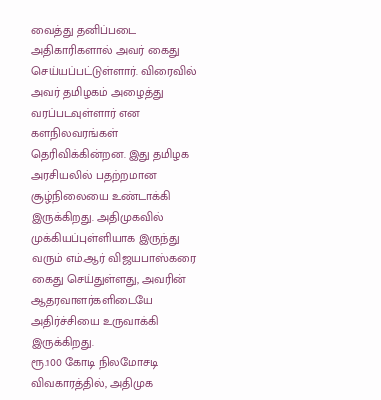வைத்து தனிப்படை அதிகாரிகளால் அவர் கைது செய்யப்பட்டுள்ளார். விரைவில் அவர் தமிழகம் அழைத்து வரப்படவுள்ளார் என களநிலவரங்கள் தெரிவிக்கின்றன. இது தமிழக அரசியலில் பதற்றமான சூழ்நிலையை உண்டாக்கி இருக்கிறது. அதிமுகவில் முக்கியப்புள்ளியாக இருந்து வரும் எம்.ஆர் விஜயபாஸ்கரை கைது செய்துள்ளது, அவரின் ஆதரவாளர்களிடையே அதிர்ச்சியை உருவாக்கி இருக்கிறது.
ரூ.100 கோடி நிலமோசடி விவகாரத்தில், அதிமுக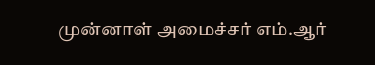முன்னாள் அமைச்சர் எம்.ஆர்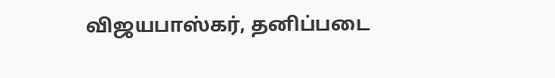விஜயபாஸ்கர், தனிப்படை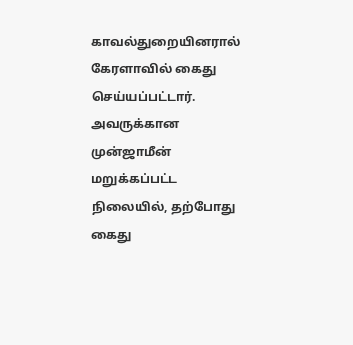காவல்துறையினரால் கேரளாவில் கைது செய்யப்பட்டார்.
அவருக்கான முன்ஜாமீன் மறுக்கப்பட்ட நிலையில், தற்போது கைது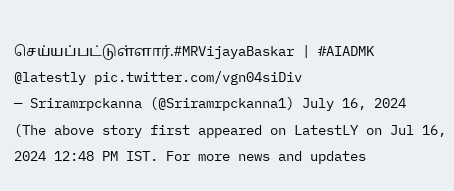செய்யப்பட்டுள்ளார்.#MRVijayaBaskar | #AIADMK @latestly pic.twitter.com/vgn04siDiv
— Sriramrpckanna (@Sriramrpckanna1) July 16, 2024
(The above story first appeared on LatestLY on Jul 16, 2024 12:48 PM IST. For more news and updates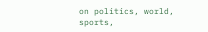on politics, world, sports,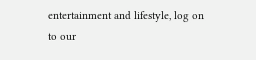entertainment and lifestyle, log on to our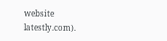website latestly.com).